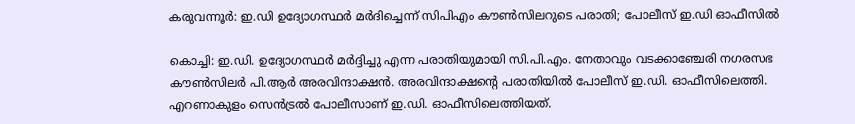കരുവന്നൂർ: ഇ.ഡി ഉദ്യോഗസ്ഥർ മർദിച്ചെന്ന് സിപിഎം കൗൺസിലറുടെ പരാതി; പോലീസ് ഇ.ഡി ഓഫീസിൽ

കൊച്ചി: ഇ.ഡി. ഉദ്യോഗസ്ഥർ മർദ്ദിച്ചു എന്ന പരാതിയുമായി സി.പി.എം. നേതാവും വടക്കാഞ്ചേരി നഗരസഭ കൗണ്‍സിലര്‍ പി.ആര്‍ അരവിന്ദാക്ഷൻ. അരവിന്ദാക്ഷൻ്റെ പരാതിയില്‍ പോലീസ് ഇ.ഡി. ഓഫീസിലെത്തി. എറണാകുളം സെന്‍ട്രല്‍ പോലീസാണ് ഇ.ഡി. ഓഫീസിലെത്തിയത്.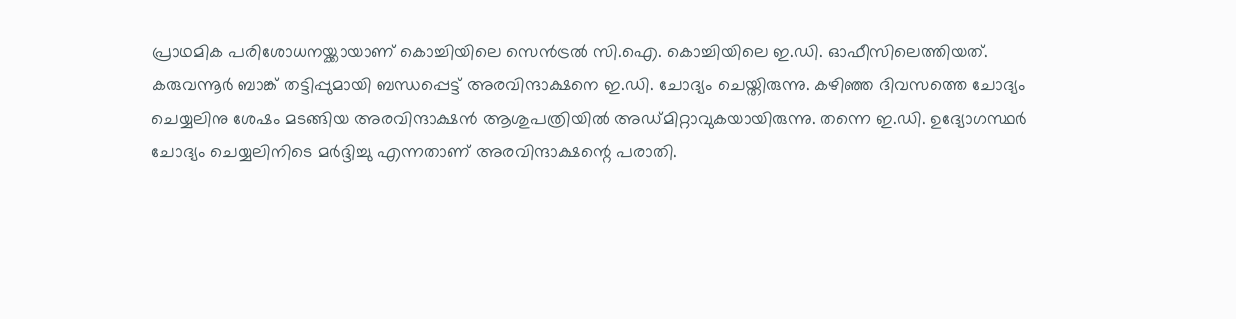പ്രാഥമിക പരിശോധനയ്ക്കായാണ് കൊച്ചിയിലെ സെന്‍ട്രല്‍ സി.ഐ. കൊച്ചിയിലെ ഇ.ഡി. ഓഫീസിലെത്തിയത്. കരുവന്നൂര്‍ ബാങ്ക് തട്ടിപ്പുമായി ബന്ധപ്പെട്ട് അരവിന്ദാക്ഷനെ ഇ.ഡി. ചോദ്യം ചെയ്തിരുന്നു. കഴിഞ്ഞ ദിവസത്തെ ചോദ്യം ചെയ്യലിനു ശേഷം മടങ്ങിയ അരവിന്ദാക്ഷന്‍ ആശുപത്രിയില്‍ അഡ്മിറ്റാവുകയായിരുന്നു. തന്നെ ഇ.ഡി. ഉദ്യോഗസ്ഥര്‍ ചോദ്യം ചെയ്യലിനിടെ മര്‍ദ്ദിച്ചു എന്നതാണ് അരവിന്ദാക്ഷന്റെ പരാതി.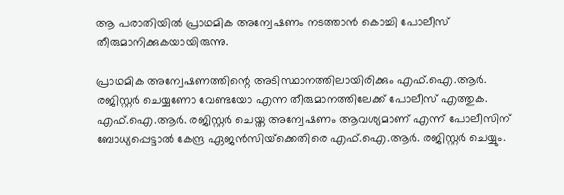ആ പരാതിയില്‍ പ്രാഥമിക അന്വേഷണം നടത്താന്‍ കൊച്ചി പോലീസ് തീരുമാനിക്കുകയായിരുന്നു.

പ്രാഥമിക അന്വേഷണത്തിന്റെ അടിസ്ഥാനത്തിലായിരിക്കും എഫ്.ഐ.ആര്‍. രജിസ്റ്റര്‍ ചെയ്യണോ വേണ്ടയോ എന്ന തീരുമാനത്തിലേക്ക് പോലീസ് എത്തുക. എഫ്.ഐ.ആര്‍. രജിസ്റ്റര്‍ ചെയ്ത അന്വേഷണം ആവശ്യമാണ് എന്ന് പോലീസിന് ബോധ്യപ്പെട്ടാല്‍ കേന്ദ്ര ഏജന്‍സിയ്‌ക്കെതിരെ എഫ്.ഐ.ആര്‍. രജിസ്റ്റര്‍ ചെയ്യും.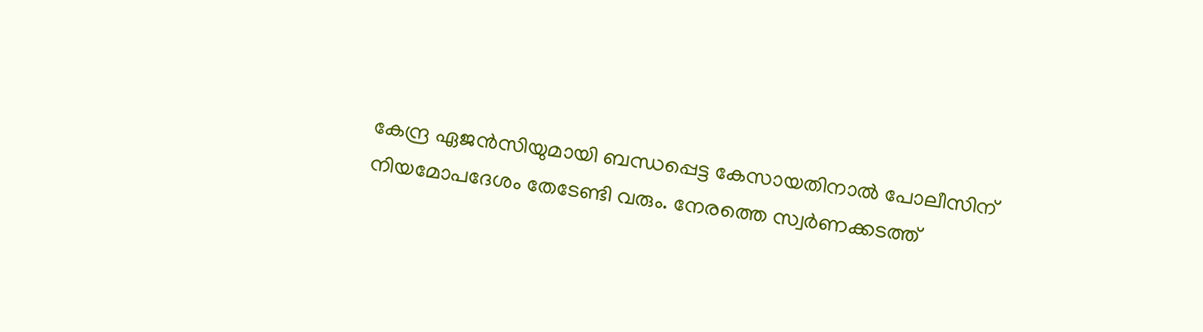കേന്ദ്ര ഏജന്‍സിയുമായി ബന്ധപ്പെട്ട കേസായതിനാല്‍ പോലീസിന് നിയമോപദേശം തേടേണ്ടി വരും. നേരത്തെ സ്വര്‍ണക്കടത്ത്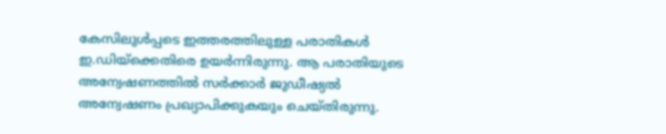കേസിലുള്‍പ്പടെ ഇത്തരത്തിലുള്ള പരാതികള്‍ ഇ.ഡിയ്‌ക്കെതിരെ ഉയര്‍ന്നിരുന്നു. ആ പരാതിയുടെ അന്വേഷണത്തില്‍ സര്‍ക്കാര്‍ ജുഡീഷ്യല്‍ അന്വേഷണം പ്രഖ്യാപിക്കുകയും ചെയ്തിരുന്നു.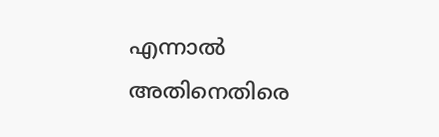എന്നാല്‍ അതിനെതിരെ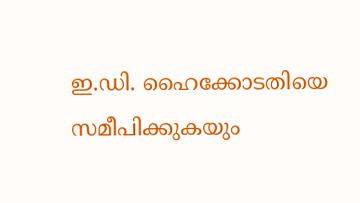ഇ.ഡി. ഹൈക്കോടതിയെ സമീപിക്കുകയും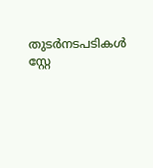തുടര്‍നടപടികള്‍ സ്റ്റേ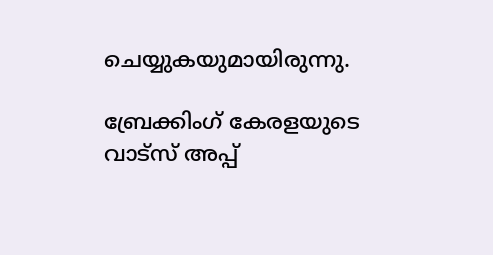ചെയ്യുകയുമായിരുന്നു.

ബ്രേക്കിംഗ് കേരളയുടെ വാട്സ് അപ്പ്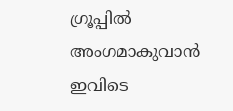ഗ്രൂപ്പിൽ അംഗമാകുവാൻ ഇവിടെ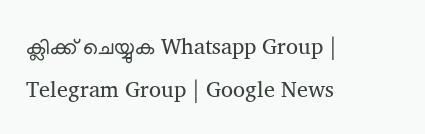ക്ലിക്ക് ചെയ്യുക Whatsapp Group | Telegram Group | Google News